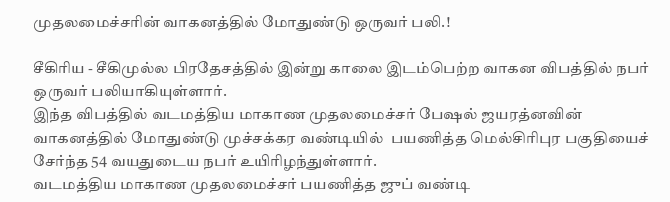முதலமைச்சரின் வாகனத்தில் மோதுண்டு ஒருவர் பலி.!

சீகிரிய - சீகிமுல்ல பிரதேசத்தில் இன்று காலை இடம்பெற்ற வாகன விபத்தில் நபர் ஒருவர் பலியாகியுள்ளார்.
இந்த விபத்தில் வடமத்திய மாகாண முதலமைச்சர் பேஷல் ஜயரத்னவின் வாகனத்தில் மோதுண்டு முச்சக்கர வண்டியில்  பயணித்த மெல்சிரிபுர பகுதியைச் சேர்ந்த 54 வயதுடைய நபர் உயிரிழந்துள்ளார்.
வடமத்திய மாகாண முதலமைச்சர் பயணித்த ஜுப் வண்டி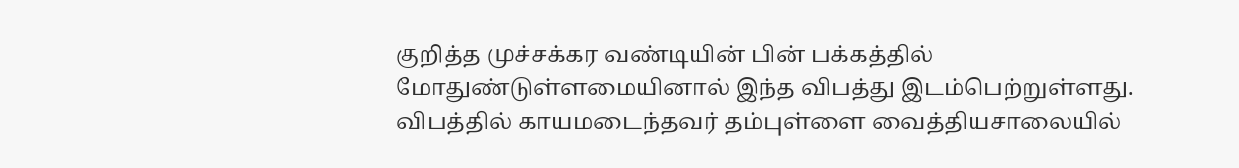குறித்த முச்சக்கர வண்டியின் பின் பக்கத்தில் மோதுண்டுள்ளமையினால் இந்த விபத்து இடம்பெற்றுள்ளது.
விபத்தில் காயமடைந்தவர் தம்புள்ளை வைத்தியசாலையில்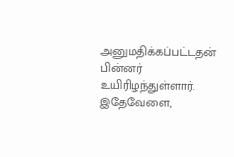அனுமதிக்கப்பட்டதன் பின்னர் உயிரிழந்துள்ளார்.
இதேவேளை,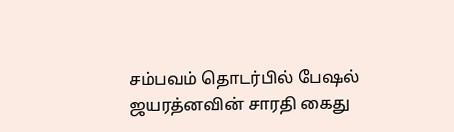சம்பவம் தொடர்பில் பேஷல் ஜயரத்னவின் சாரதி கைது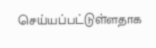செய்யப்பட்டுள்ளதாக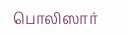பொலிஸார்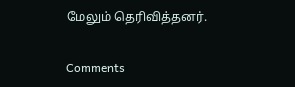மேலும் தெரிவித்தனர்.

Comments